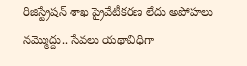రిజిస్ట్రేషన్ శాఖ ప్రైవేటీకరణ లేదు అపోహలు నమ్మొద్దు.. సేవలు యథావిధిగా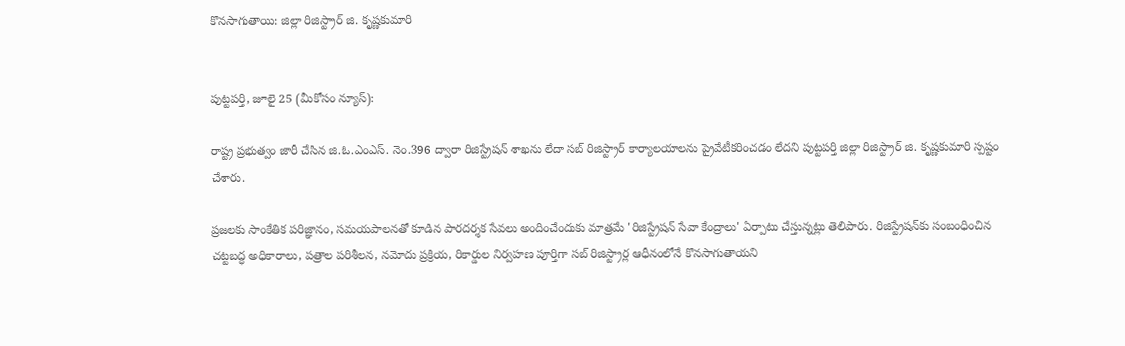కొనసాగుతాయి: జిల్లా రిజిస్ట్రార్ జి. కృష్ణకుమారి


పుట్టపర్తి, జూలై 25 (మీకోసం న్యూస్):

రాష్ట్ర ప్రభుత్వం జారీ చేసిన జి.ఓ.ఎంఎస్. నెం.396 ద్వారా రిజిస్ట్రేషన్ శాఖను లేదా సబ్ రిజిస్ట్రార్ కార్యాలయాలను ప్రైవేటీకరించడం లేదని పుట్టపర్తి జిల్లా రిజిస్ట్రార్ జి. కృష్ణకుమారి స్పష్టం చేశారు.

ప్రజలకు సాంకేతిక పరిజ్ఞానం, సమయపాలనతో కూడిన పారదర్శక సేవలు అందించేందుకు మాత్రమే 'రిజిస్ట్రేషన్ సేవా కేంద్రాలు' ఏర్పాటు చేస్తున్నట్లు తెలిపారు. రిజిస్ట్రేషన్‌కు సంబంధించిన చట్టబద్ధ అధికారాలు, పత్రాల పరిశీలన, నమోదు ప్రక్రియ, రికార్డుల నిర్వహణ పూర్తిగా సబ్ రిజిస్ట్రార్ల ఆధీనంలోనే కొనసాగుతాయని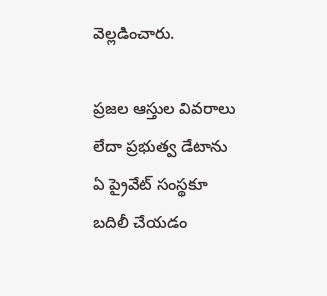వెల్లడించారు.

ప్రజల ఆస్తుల వివరాలు లేదా ప్రభుత్వ డేటాను ఏ ప్రైవేట్ సంస్థకూ బదిలీ చేయడం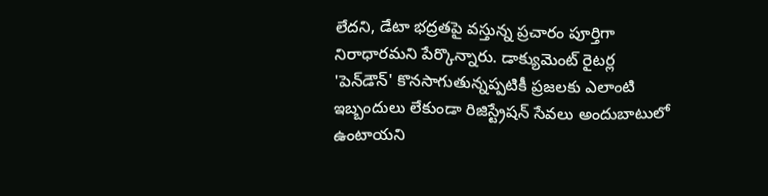లేదని, డేటా భద్రతపై వస్తున్న ప్రచారం పూర్తిగా నిరాధారమని పేర్కొన్నారు. డాక్యుమెంట్ రైటర్ల 'పెన్‌డౌన్' కొనసాగుతున్నప్పటికీ ప్రజలకు ఎలాంటి ఇబ్బందులు లేకుండా రిజిస్ట్రేషన్ సేవలు అందుబాటులో ఉంటాయని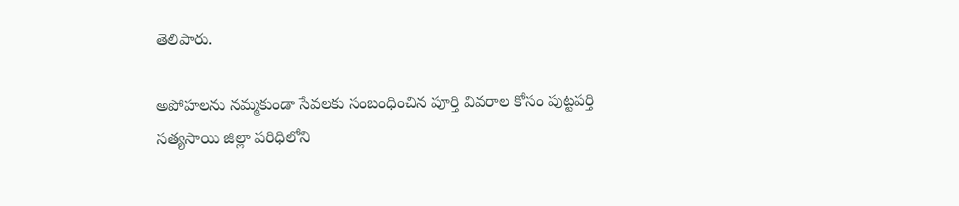తెలిపారు.

అపోహలను నమ్మకుండా సేవలకు సంబంధించిన పూర్తి వివరాల కోసం పుట్టపర్తి సత్యసాయి జిల్లా పరిధిలోని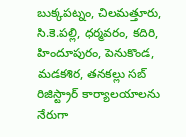బుక్కపట్నం, చిలమత్తూరు, సి.కె.పల్లి, ధర్మవరం, కదిరి, హిందూపురం, పెనుకొండ, మడకశిర, తనకల్లు సబ్ రిజిస్ట్రార్ కార్యాలయాలను నేరుగా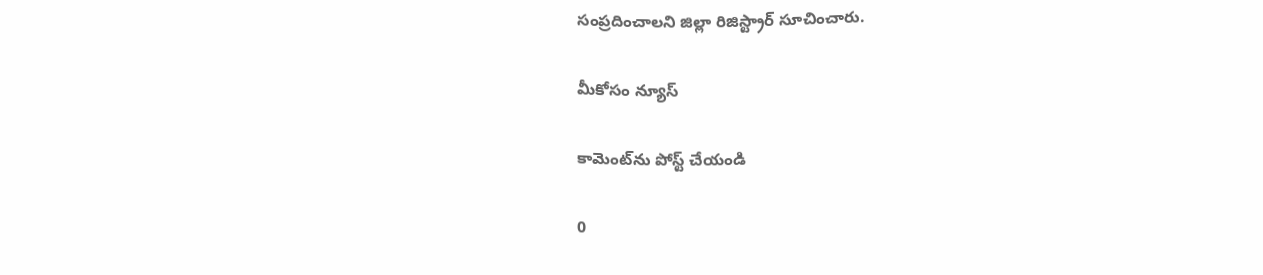సంప్రదించాలని జిల్లా రిజిస్ట్రార్ సూచించారు.

మీకోసం న్యూస్

కామెంట్‌ను పోస్ట్ చేయండి

0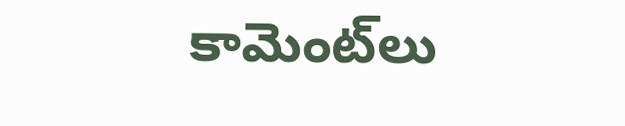కామెంట్‌లు